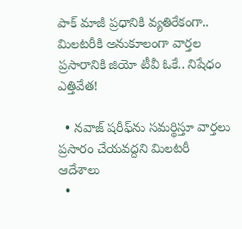పాక్ మాజీ ప్రధానికి వ్యతిరేకంగా.. మిలటరీకి అనుకూలంగా వార్తల ప్రసారానికి జియో టీవీ ఓకే.. నిషేధం ఎత్తివేత!

  • నవాజ్ షరీఫ్‌ను సమర్థిస్తూ వార్తలు ప్రసారం చేయవద్దని మిలటరీ ఆదేశాలు
  •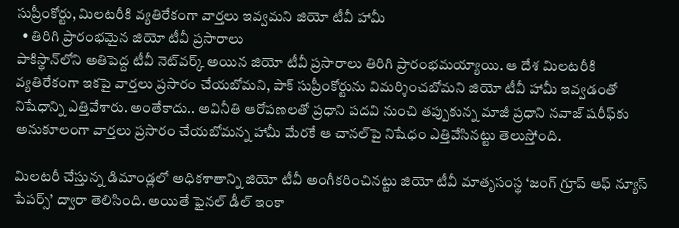సుప్రీంకోర్టు, మిలటరీకి వ్యతిరేకంగా వార్తలు ఇవ్వమని జియో టీవీ హామీ
  • తిరిగి ప్రారంభమైన జియో టీవీ ప్రసారాలు
పాకిస్థాన్‌లోని అతిపెద్ద టీవీ నెట్‌వర్క్ అయిన జియో టీవీ ప్రసారాలు తిరిగి ప్రారంభమయ్యాయి. ఆ దేశ మిలటరీకి వ్యతిరేకంగా ఇకపై వార్తలు ప్రసారం చేయబోమని, పాక్ సుప్రీంకోర్టును విమర్శించబోమని జియో టీవీ హామీ ఇవ్వడంతో నిషేధాన్ని ఎత్తివేశారు. అంతేకాదు.. అవినీతి ఆరోపణలతో ప్రధాని పదవి నుంచి తప్పుకున్న మాజీ ప్రధాని నవాజ్ షరీఫ్‌కు అనుకూలంగా వార్తలు ప్రసారం చేయబోమన్న హామీ మేరకే ఆ చానల్‌పై నిషేధం ఎత్తివేసినట్టు తెలుస్తోంది.

మిలటరీ చేస్తున్న డిమాండ్లలో అధికశాతాన్ని జియో టీవీ అంగీకరించినట్టు జియో టీవీ మాతృసంస్థ ‘జంగ్ గ్రూప్ ఆఫ్ న్యూస్ పేపర్స్’ ద్వారా తెలిసింది. అయితే ఫైనల్ డీల్ ఇంకా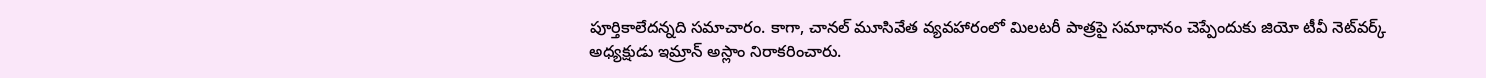పూర్తికాలేదన్నది సమాచారం. కాగా, చానల్ మూసివేత వ్యవహారంలో మిలటరీ పాత్రపై సమాధానం చెప్పేందుకు జియో టీవీ నెట్‌వర్క్ అధ్యక్షుడు ఇమ్రాన్ అస్లాం నిరాకరించారు.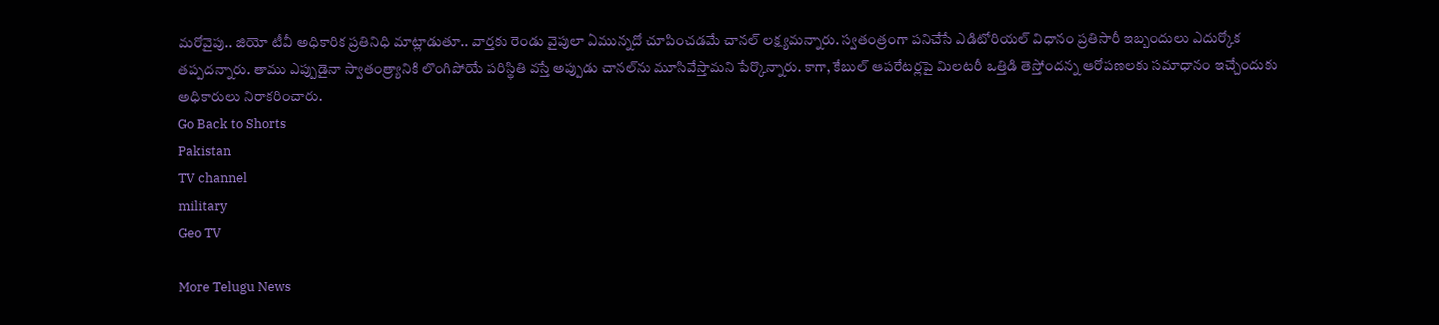మరోవైపు.. జియో టీవీ అధికారిక ప్రతినిధి మాట్లాడుతూ.. వార్తకు రెండు వైపులా ఏమున్నదో చూపించడమే చానల్ లక్ష్యమన్నారు. స్వతంత్రంగా పనిచేసే ఎడిటోరియల్ విధానం ప్రతిసారీ ఇబ్బందులు ఎదుర్కోక తప్పదన్నారు. తాము ఎప్పుడైనా స్వాతంత్ర్యానికి లొంగిపోయే పరిస్థితి వస్తే అప్పుడు చానల్‌ను మూసివేస్తామని పేర్కొన్నారు. కాగా, కేబుల్ ఆపరేటర్లపై మిలటరీ ఒత్తిడి తెస్తోందన్న ఆరోపణలకు సమాధానం ఇచ్చేందుకు అధికారులు నిరాకరించారు.
Go Back to Shorts
Pakistan
TV channel
military
Geo TV

More Telugu News